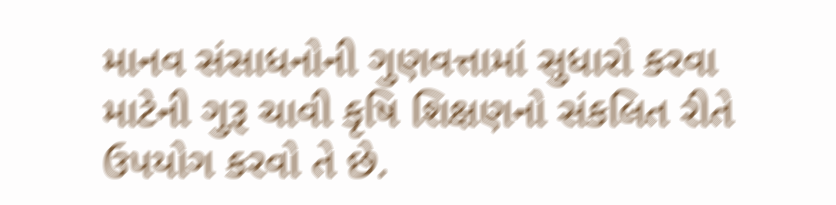માનવ સંસાધનોની ગુણવત્તામાં સુધારો કરવા માટેની ગુરૂ ચાવી કૃષિ શિક્ષણનો સંકલિત રીતે ઉપયોગ કરવો તે છે.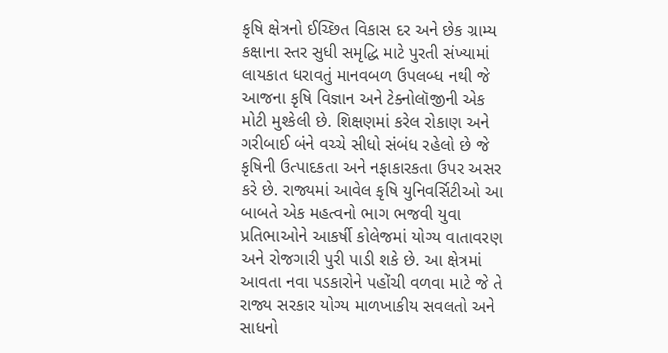કૃષિ ક્ષેત્રનો ઈચ્છિત વિકાસ દર અને છેક ગ્રામ્ય કક્ષાના સ્તર સુધી સમૃદ્ધિ માટે પુરતી સંખ્યામાં લાયકાત ધરાવતું માનવબળ ઉપલબ્ધ નથી જે આજના કૃષિ વિજ્ઞાન અને ટેક્નોલૉજીની એક મોટી મુશ્કેલી છે. શિક્ષણમાં કરેલ રોકાણ અને ગરીબાઈ બંને વચ્ચે સીધો સંબંધ રહેલો છે જે કૃષિની ઉત્પાદકતા અને નફાકારકતા ઉપર અસર કરે છે. રાજ્યમાં આવેલ કૃષિ યુનિવર્સિટીઓ આ બાબતે એક મહત્વનો ભાગ ભજવી યુવા પ્રતિભાઓને આકર્ષી કોલેજમાં યોગ્ય વાતાવરણ અને રોજગારી પુરી પાડી શકે છે. આ ક્ષેત્રમાં આવતા નવા પડકારોને પહોંચી વળવા માટે જે તે રાજ્ય સરકાર યોગ્ય માળખાકીય સવલતો અને સાધનો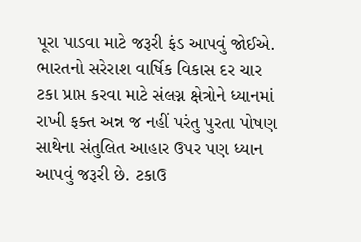પૂરા પાડવા માટે જરૂરી ફંડ આપવું જોઈએ.
ભારતનો સરેરાશ વાર્ષિક વિકાસ દર ચાર ટકા પ્રાપ્ત કરવા માટે સંલગ્ન ક્ષેત્રોને ધ્યાનમાં રાખી ફક્ત અન્ન જ નહીં પરંતુ પુરતા પોષણ સાથેના સંતુલિત આહાર ઉપર પણ ધ્યાન આપવું જરૂરી છે. ટકાઉ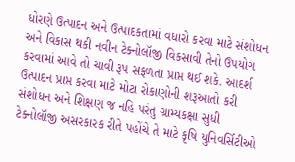ધોરણે ઉત્પાદન અને ઉત્પાદકતામાં વધારો કરવા માટે સંશોધન અને વિકાસ થકી નવીન ટેક્નોલૉજી વિકસાવી તેનો ઉપયોગ કરવામાં આવે તો ચાવી રૂપ સફળતા પ્રાપ્ત થઈ શકે. આદર્શ ઉત્પાદન પ્રાપ્ત કરવા માટે મોટા રોકાણોની શરૂઆતો કરી સંશોધન અને શિક્ષણ જ નહિ પરંતુ ગ્રામ્યકક્ષા સુધી ટેક્નોલૉજી અસરકારક રીતે પહોંચે તે માટે કૃષિ યુનિવર્સિટીઓ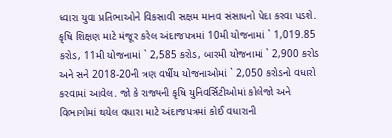ધ્વારા યુવા પ્રતિભાઓને વિકસાવી સક્ષમ માનવ સંસાધનો પેદા કરવા પડશે.
કૃષિ શિક્ષણ માટે મંજૂર કરેલ અંદાજપત્રમાં 10મી યોજનામાં ` 1,019.85 કરોડ, 11મી યોજનામાં ` 2,585 કરોડ, બારમી યોજનામાં ` 2,900 કરોડ અને સને 2018-20ની ત્રણ વર્ષીય યોજનાઓમાં ` 2,050 કરોડનો વધારો કરવામાં આવેલ. જો કે રાજ્યની કૃષિ યુનિવર્સિટીઓમાં કોલેજો અને વિભાગોમાં થયેલ વધારા માટે અંદાજપત્રમાં કોઈ વધારાની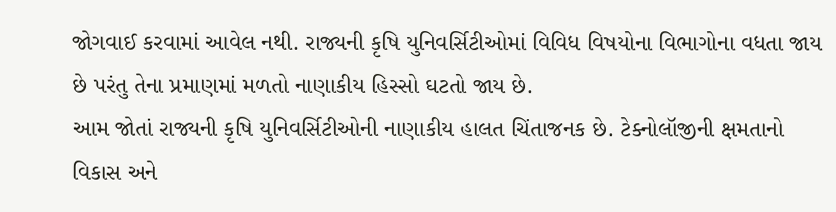જોગવાઈ કરવામાં આવેલ નથી. રાજ્યની કૃષિ યુનિવર્સિટીઓમાં વિવિધ વિષયોના વિભાગોના વધતા જાય છે પરંતુ તેના પ્રમાણમાં મળતો નાણાકીય હિસ્સો ઘટતો જાય છે.
આમ જોતાં રાજ્યની કૃષિ યુનિવર્સિટીઓની નાણાકીય હાલત ચિંતાજનક છે. ટેક્નોલૉજીની ક્ષમતાનો વિકાસ અને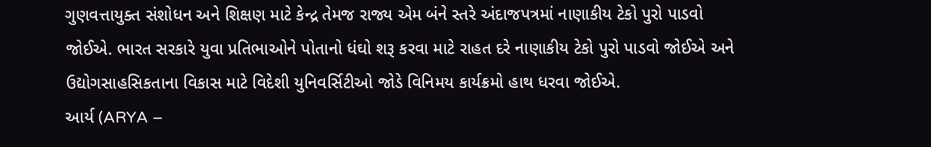ગુણવત્તાયુક્ત સંશોધન અને શિક્ષણ માટે કેન્દ્ર તેમજ રાજ્ય એમ બંને સ્તરે અંદાજપત્રમાં નાણાકીય ટેકો પુરો પાડવો જોઈએ. ભારત સરકારે યુવા પ્રતિભાઓને પોતાનો ધંઘો શરૂ કરવા માટે રાહત દરે નાણાકીય ટેકો પુરો પાડવો જોઈએ અને ઉદ્યોગસાહસિકતાના વિકાસ માટે વિદેશી યુનિવર્સિટીઓ જોડે વિનિમય કાર્યક્રમો હાથ ધરવા જોઈએ.
આર્ય (ARYA –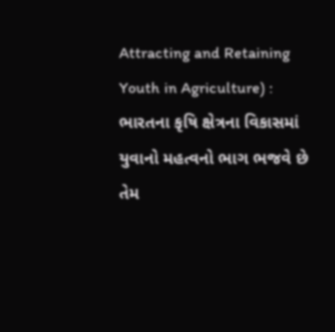Attracting and Retaining Youth in Agriculture) :
ભારતના કૃષિ ક્ષેત્રના વિકાસમાં યુવાનો મહત્વનો ભાગ ભજવે છે તેમ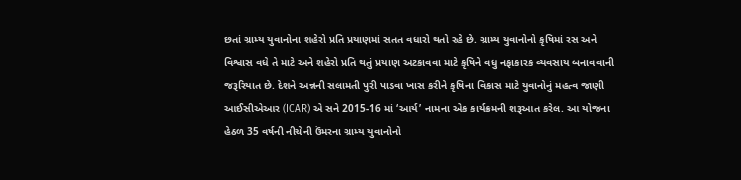છતાં ગ્રામ્ય યુવાનોના શહેરો પ્રતિ પ્રયાણમાં સતત વધારો થતો રહે છે. ગ્રામ્ય યુવાનોનો કૃષિમાં રસ અને વિશ્વાસ વધે તે માટે અને શહેરો પ્રતિ થતું પ્રયાણ અટકાવવા માટે કૃષિને વધુ નફાકારક વ્યવસાય બનાવવાની જરૂરિયાત છે. દેશને અન્નની સલામતી પુરી પાડવા ખાસ કરીને કૃષિના વિકાસ માટે યુવાનોનું મહત્વ જાણી આઈસીએઆર (ICAR) એ સને 2015-16 માં ‘આર્ય’ નામના એક કાર્યક્રમની શરૂઆત કરેલ. આ યોજના હેઠળ 35 વર્ષની નીચેની ઉંમરના ગ્રામ્ય યુવાનોનો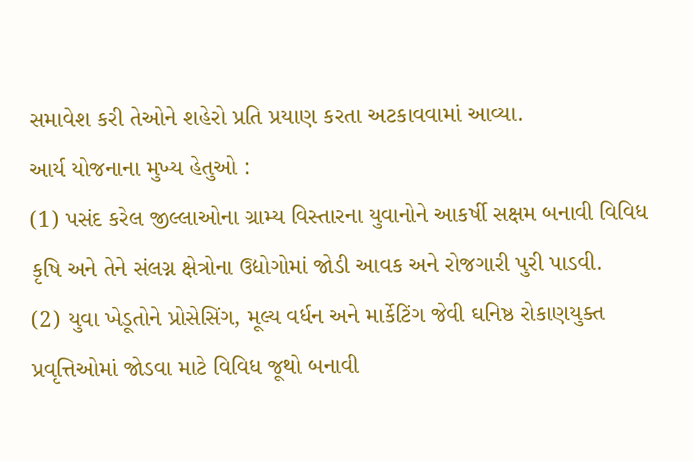સમાવેશ કરી તેઓને શહેરો પ્રતિ પ્રયાણ કરતા અટકાવવામાં આવ્યા.
આર્ય યોજનાના મુખ્ય હેતુઓ :
(1) પસંદ કરેલ જીલ્લાઓના ગ્રામ્ય વિસ્તારના યુવાનોને આકર્ષી સક્ષમ બનાવી વિવિધ કૃષિ અને તેને સંલગ્ન ક્ષેત્રોના ઉદ્યોગોમાં જોડી આવક અને રોજગારી પુરી પાડવી.
(2) યુવા ખેડૂતોને પ્રોસેસિંગ, મૂલ્ય વર્ધન અને માર્કેટિંગ જેવી ઘનિષ્ઠ રોકાણયુક્ત પ્રવૃત્તિઓમાં જોડવા માટે વિવિધ જૂથો બનાવી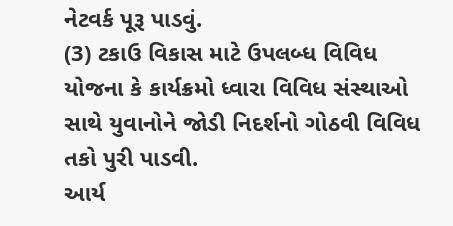નેટવર્ક પૂરૂ પાડવું.
(3) ટકાઉ વિકાસ માટે ઉપલબ્ધ વિવિધ યોજના કે કાર્યક્રમો ધ્વારા વિવિધ સંસ્થાઓ સાથે યુવાનોને જોડી નિદર્શનો ગોઠવી વિવિધ તકો પુરી પાડવી.
આર્ય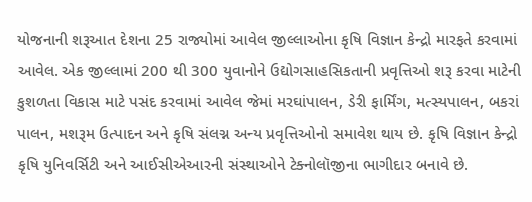યોજનાની શરૂઆત દેશના 25 રાજ્યોમાં આવેલ જીલ્લાઓના કૃષિ વિજ્ઞાન કેન્દ્રો મારફતે કરવામાં આવેલ. એક જીલ્લામાં 200 થી 300 યુવાનોને ઉદ્યોગસાહસિકતાની પ્રવૃત્તિઓ શરૂ કરવા માટેની કુશળતા વિકાસ માટે પસંદ કરવામાં આવેલ જેમાં મરઘાંપાલન, ડેરી ફાર્મિંગ, મત્સ્યપાલન, બકરાં પાલન, મશરૂમ ઉત્પાદન અને કૃષિ સંલગ્ન અન્ય પ્રવૃત્તિઓનો સમાવેશ થાય છે. કૃષિ વિજ્ઞાન કેન્દ્રો કૃષિ યુનિવર્સિટી અને આઈસીએઆરની સંસ્થાઓને ટેક્નોલૉજીના ભાગીદાર બનાવે છે.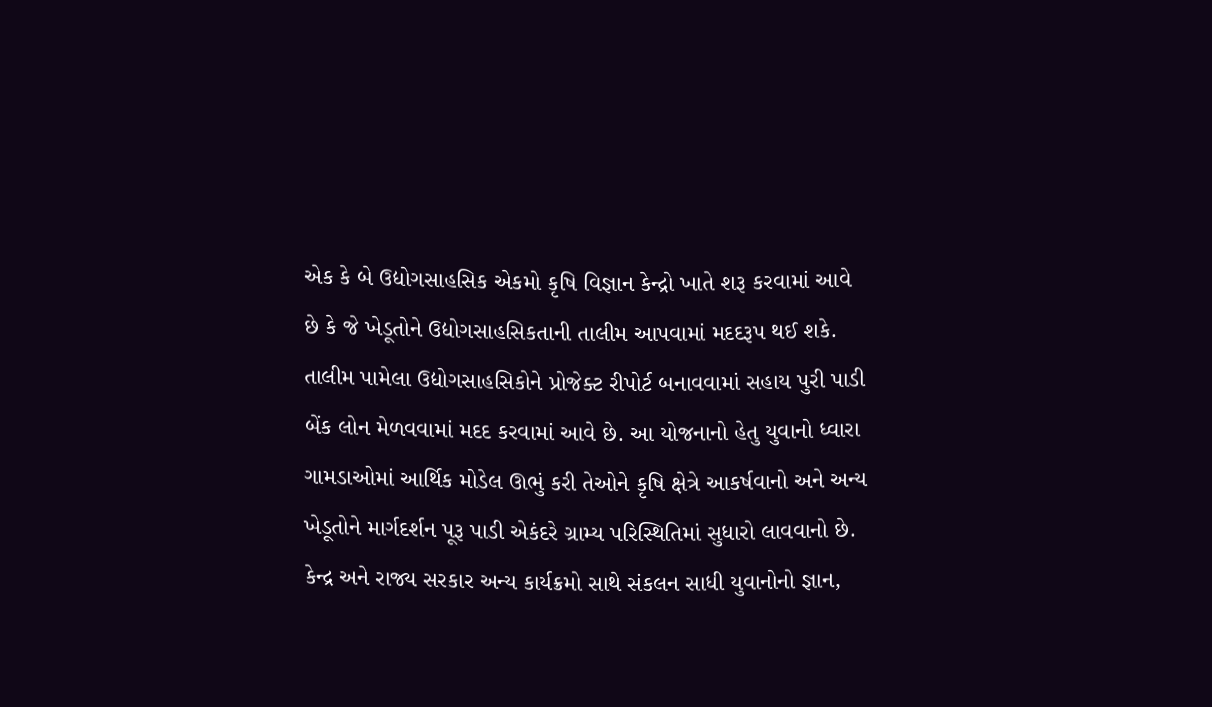એક કે બે ઉદ્યોગસાહસિક એકમો કૃષિ વિજ્ઞાન કેન્દ્રો ખાતે શરૂ કરવામાં આવે છે કે જે ખેડૂતોને ઉદ્યોગસાહસિકતાની તાલીમ આપવામાં મદદરૂપ થઈ શકે. તાલીમ પામેલા ઉદ્યોગસાહસિકોને પ્રોજેક્ટ રીપોર્ટ બનાવવામાં સહાય પુરી પાડી બેંક લોન મેળવવામાં મદદ કરવામાં આવે છે. આ યોજનાનો હેતુ યુવાનો ધ્વારા ગામડાઓમાં આર્થિક મોડેલ ઊભું કરી તેઓને કૃષિ ક્ષેત્રે આકર્ષવાનો અને અન્ય ખેડૂતોને માર્ગદર્શન પૂરૂ પાડી એકંદરે ગ્રામ્ય પરિસ્થિતિમાં સુધારો લાવવાનો છે.
કેન્દ્ર અને રાજ્ય સરકાર અન્ય કાર્યક્રમો સાથે સંકલન સાધી યુવાનોનો જ્ઞાન,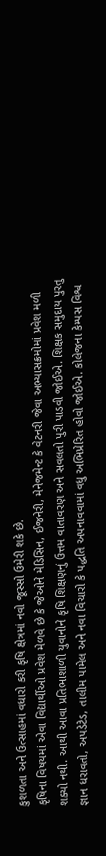કુશળતા અને ઉત્સાહમાં વધારો કરી કૃષિ ક્ષેત્રમાં નવો જૂસ્સો ઉમેરી શકે છે.
કૃષિના વિષયમાં એવા વિદ્યાર્થીઓ પ્રવેશ મેળવે છે કે જેઓને મેડિસિન, ઈજનેરી, મેનેજમેન્ટ કે વેટનરી જેવા અભ્યાસક્રમોમાં પ્રવેશ મળી શક્યો નથી. આથી આવા પ્રતિભાશાળી યુવાનોને કૃષિ શિક્ષણનું ઉત્તમ વાતાવરણ અને સવલતો પુરી પાડવી જોઈએ. શિક્ષક સમુદાય પુરતુ જ્ઞાન ધરાવતો, અપડેટેડ, તાલીમ પામેલ અને નવા વિચારો કે પદ્ધતિ અપનાવવામાં વધુ અભિપ્રેરિત હોવો જોઈએ. કોલેજના કેમ્પસ વિશ્વ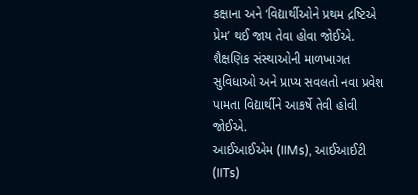કક્ષાના અને ‘વિદ્યાર્થીઓને પ્રથમ દ્રષ્ટિએ પ્રેમ’ થઈ જાય તેવા હોવા જોઈએ. શૈક્ષણિક સંસ્થાઓની માળખાગત સુવિધાઓ અને પ્રાપ્ય સવલતો નવા પ્રવેશ પામતા વિદ્યાર્થીને આકર્ષે તેવી હોવી જોઈએ.
આઈઆઈએમ (IIMs), આઈઆઈટી (IITs)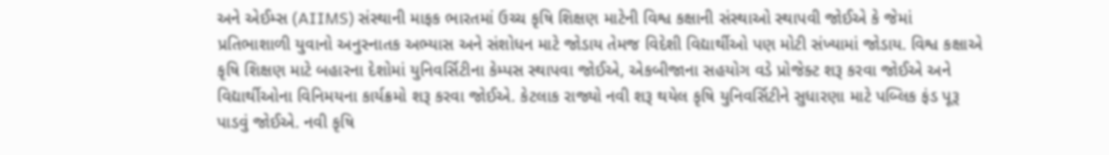અને એઈમ્સ (AIIMS) સંસ્થાની માફક ભારતમાં ઉચ્ચ કૃષિ શિક્ષણ માટેની વિશ્વ કક્ષાની સંસ્થાઓ સ્થાપવી જોઈએ કે જેમાં પ્રતિભાશાળી યુવાનો અનુસ્નાતક અભ્યાસ અને સંશોધન માટે જોડાય તેમજ વિદેશી વિદ્યાર્થીઓ પણ મોટી સંખ્યામાં જોડાય. વિશ્વ કક્ષાએ કૃષિ શિક્ષણ માટે બહારના દેશોમાં યુનિવર્સિટીના કેમ્પસ સ્થાપવા જોઈએ, એકબીજાના સહયોગ વડે પ્રોજેક્ટ શરૂ કરવા જોઈએ અને વિદ્યાર્થીઓના વિનિમયના કાર્યક્રમો શરૂ કરવા જોઈએ. કેટલાક રાજ્યો નવી શરૂ થયેલ કૃષિ યુનિવર્સિટીને સુધારણા માટે પબ્લિક ફંડ પૂરૂ પાડવું જોઈએ. નવી કૃષિ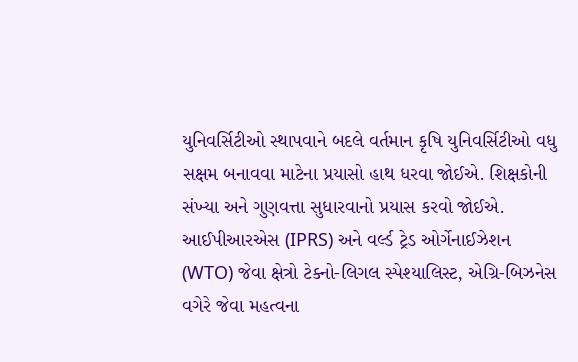યુનિવર્સિટીઓ સ્થાપવાને બદલે વર્તમાન કૃષિ યુનિવર્સિટીઓ વધુ સક્ષમ બનાવવા માટેના પ્રયાસો હાથ ધરવા જોઈએ. શિક્ષકોની સંખ્યા અને ગુણવત્તા સુધારવાનો પ્રયાસ કરવો જોઈએ.
આઈપીઆરએસ (IPRS) અને વર્લ્ડ ટ્રેડ ઓર્ગેનાઈઝેશન (WTO) જેવા ક્ષેત્રો ટેક્નો-લિગલ સ્પેશ્યાલિસ્ટ, એગ્રિ-બિઝનેસ વગેરે જેવા મહત્વના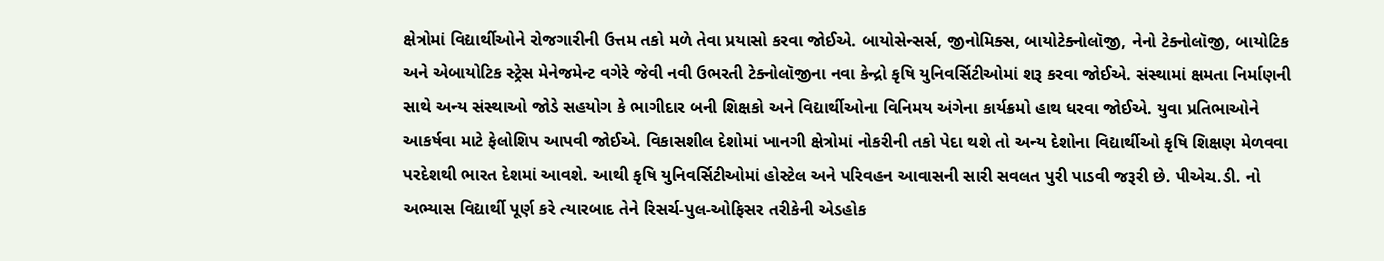ક્ષેત્રોમાં વિદ્યાર્થીઓને રોજગારીની ઉત્તમ તકો મળે તેવા પ્રયાસો કરવા જોઈએ. બાયોસેન્સર્સ, જીનોમિક્સ, બાયોટેક્નોલૉજી, નેનો ટેક્નોલૉજી, બાયોટિક અને એબાયોટિક સ્ટ્રેસ મેનેજમેન્ટ વગેરે જેવી નવી ઉભરતી ટેક્નોલૉજીના નવા કેન્દ્રો કૃષિ યુનિવર્સિટીઓમાં શરૂ કરવા જોઈએ. સંસ્થામાં ક્ષમતા નિર્માણની સાથે અન્ય સંસ્થાઓ જોડે સહયોગ કે ભાગીદાર બની શિક્ષકો અને વિદ્યાર્થીઓના વિનિમય અંગેના કાર્યક્રમો હાથ ધરવા જોઈએ. યુવા પ્રતિભાઓને આકર્ષવા માટે ફેલોશિપ આપવી જોઈએ. વિકાસશીલ દેશોમાં ખાનગી ક્ષેત્રોમાં નોકરીની તકો પેદા થશે તો અન્ય દેશોના વિદ્યાર્થીઓ કૃષિ શિક્ષણ મેળવવા પરદેશથી ભારત દેશમાં આવશે. આથી કૃષિ યુનિવર્સિટીઓમાં હોસ્ટેલ અને પરિવહન આવાસની સારી સવલત પુરી પાડવી જરૂરી છે. પીએચ.ડી. નો અભ્યાસ વિદ્યાર્થી પૂર્ણ કરે ત્યારબાદ તેને રિસર્ચ-પુલ-ઓફિસર તરીકેની એડહોક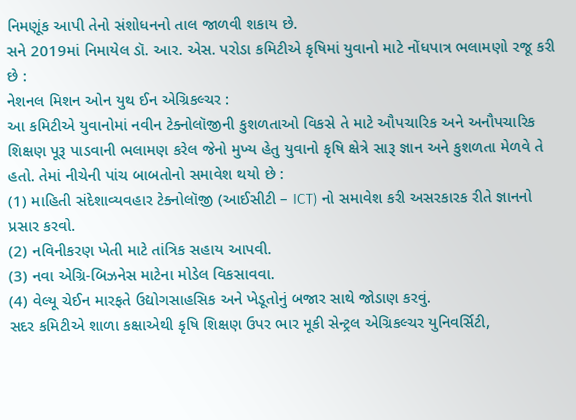નિમણૂંક આપી તેનો સંશોધનનો તાલ જાળવી શકાય છે.
સને 2019માં નિમાયેલ ડૉ. આર. એસ. પરોડા કમિટીએ કૃષિમાં યુવાનો માટે નોંધપાત્ર ભલામણો રજૂ કરી છે :
નેશનલ મિશન ઓન યુથ ઈન એગ્રિકલ્ચર :
આ કમિટીએ યુવાનોમાં નવીન ટેક્નોલૉજીની કુશળતાઓ વિકસે તે માટે ઔપચારિક અને અનૌપચારિક શિક્ષણ પૂરૂ પાડવાની ભલામણ કરેલ જેનો મુખ્ય હેતુ યુવાનો કૃષિ ક્ષેત્રે સારૂ જ્ઞાન અને કુશળતા મેળવે તે હતો. તેમાં નીચેની પાંચ બાબતોનો સમાવેશ થયો છે :
(1) માહિતી સંદેશાવ્યવહાર ટેક્નોલૉજી (આઈસીટી – ICT) નો સમાવેશ કરી અસરકારક રીતે જ્ઞાનનો પ્રસાર કરવો.
(2) નવિનીકરણ ખેતી માટે તાંત્રિક સહાય આપવી.
(3) નવા એગ્રિ-બિઝનેસ માટેના મોડેલ વિકસાવવા.
(4) વેલ્યૂ ચેઈન મારફતે ઉદ્યોગસાહસિક અને ખેડૂતોનું બજાર સાથે જોડાણ કરવું.
સદર કમિટીએ શાળા કક્ષાએથી કૃષિ શિક્ષણ ઉપર ભાર મૂકી સેન્ટ્રલ એગ્રિકલ્ચર યુનિવર્સિટી,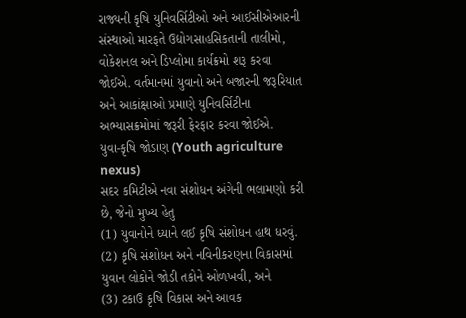રાજ્યની કૃષિ યુનિવર્સિટીઓ અને આઈસીએઆરની સંસ્થાઓ મારફતે ઉદ્યોગસાહસિકતાની તાલીમો, વોકેશનલ અને ડિપ્લોમા કાર્યક્રમો શરૂ કરવા જોઈએ. વર્તમાનમાં યુવાનો અને બજારની જરૂરિયાત અને આકાંક્ષાઓ પ્રમાણે યુનિવર્સિટીના અભ્યાસક્રમોમાં જરૂરી ફેરફાર કરવા જોઈએ.
યુવા-કૃષિ જોડાણ (Youth agriculture nexus)
સદર કમિટીએ નવા સંશોધન અંગેની ભલામણો કરી છે, જેનો મુખ્ય હેતુ
(1) યુવાનોને ધ્યાને લઈ કૃષિ સંશોધન હાથ ધરવું.
(2) કૃષિ સંશોધન અને નવિનીકરણના વિકાસમાં યુવાન લોકોને જોડી તકોને ઓળખવી, અને
(3) ટકાઉ કૃષિ વિકાસ અને આવક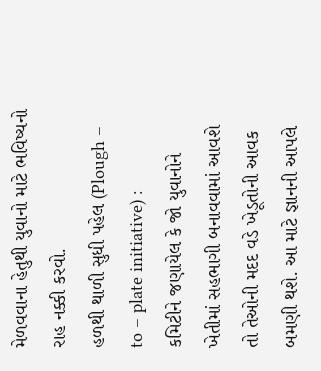મેળવવાના હેતુથી યુવાનો માટે ભવિષ્યનો રાહ નક્કી કરવો.
હળથી થાળી સુધી પહેલ (Plough – to – plate initiative) :
કમિટીને જણાયેલ કે જો યુવાનોને ખેતીમાં સહભાગી બનાવવામાં આવશે તો તેઓની મદદ વડે ખેડૂતોની આવક બમણી થશે. આ માટે જ્ઞાનની આપલે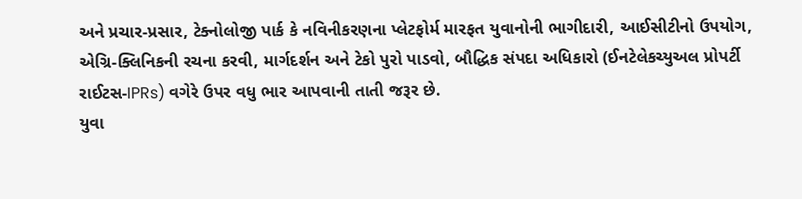અને પ્રચાર-પ્રસાર, ટેક્નોલોજી પાર્ક કે નવિનીકરણના પ્લેટફોર્મ મારફત યુવાનોની ભાગીદારી, આઈસીટીનો ઉપયોગ, એગ્રિ-ક્લિનિકની રચના કરવી, માર્ગદર્શન અને ટેકો પુરો પાડવો, બૌદ્ધિક સંપદા અધિકારો (ઈનટેલેકચ્યુઅલ પ્રોપર્ટી રાઈટસ-IPRs) વગેરે ઉપર વધુ ભાર આપવાની તાતી જરૂર છે.
યુવા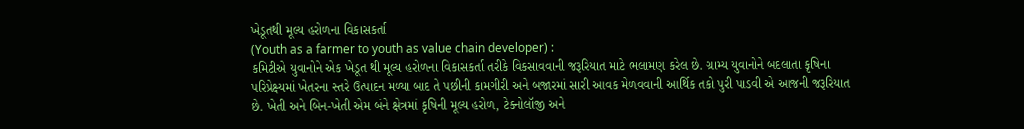ખેડૂતથી મૂલ્ય હરોળના વિકાસકર્તા
(Youth as a farmer to youth as value chain developer) :
કમિટીએ યુવાનોને એક ખેડૂત થી મૂલ્ય હરોળના વિકાસકર્તા તરીકે વિકસાવવાની જરૂરિયાત માટે ભલામણ કરેલ છે. ગ્રામ્ય યુવાનોને બદલાતા કૃષિના પરિપ્રેક્ષ્યમાં ખેતરના સ્તરે ઉત્પાદન મળ્યા બાદ તે પછીની કામગીરી અને બજારમાં સારી આવક મેળવવાની આર્થિક તકો પુરી પાડવી એ આજની જરૂરિયાત છે. ખેતી અને બિન-ખેતી એમ બંને ક્ષેત્રમાં કૃષિની મૂલ્ય હરોળ, ટેક્નોલૉજી અને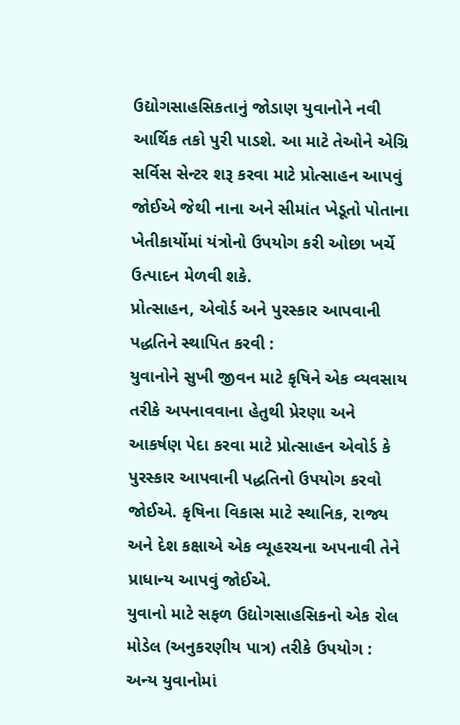ઉદ્યોગસાહસિકતાનું જોડાણ યુવાનોને નવી આર્થિક તકો પુરી પાડશે. આ માટે તેઓને એગ્રિ સર્વિસ સેન્ટર શરૂ કરવા માટે પ્રોત્સાહન આપવું જોઈએ જેથી નાના અને સીમાંત ખેડૂતો પોતાના ખેતીકાર્યોમાં યંત્રોનો ઉપયોગ કરી ઓછા ખર્ચે ઉત્પાદન મેળવી શકે.
પ્રોત્સાહન, એવોર્ડ અને પુરસ્કાર આપવાની પદ્ધતિને સ્થાપિત કરવી :
યુવાનોને સુખી જીવન માટે કૃષિને એક વ્યવસાય તરીકે અપનાવવાના હેતુથી પ્રેરણા અને આકર્ષણ પેદા કરવા માટે પ્રોત્સાહન એવોર્ડ કે પુરસ્કાર આપવાની પદ્ધતિનો ઉપયોગ કરવો જોઈએ. કૃષિના વિકાસ માટે સ્થાનિક, રાજ્ય અને દેશ કક્ષાએ એક વ્યૂહરચના અપનાવી તેને પ્રાધાન્ય આપવું જોઈએ.
યુવાનો માટે સફળ ઉદ્યોગસાહસિકનો એક રોલ મોડેલ (અનુકરણીય પાત્ર) તરીકે ઉપયોગ :
અન્ય યુવાનોમાં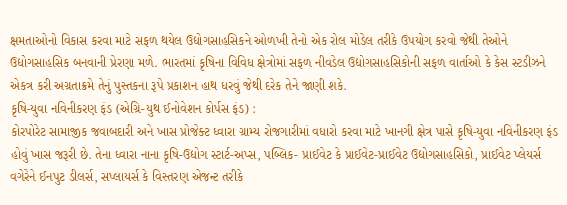ક્ષમતાઓનો વિકાસ કરવા માટે સફળ થયેલ ઉદ્યોગસાહસિકને ઓળખી તેનો એક રોલ મોડેલ તરીકે ઉપયોગ કરવો જેથી તેઓને ઉદ્યોગસાહસિક બનવાની પ્રેરણા મળે. ભારતમાં કૃષિના વિવિધ ક્ષેત્રોમાં સફળ નીવડેલ ઉદ્યોગસાહસિકોની સફળ વાર્તાઓ કે કેસ સ્ટડીઝને એકત્ર કરી અગ્રતાક્રમે તેનું પુસ્તકના રૂપે પ્રકાશન હાથ ધરવું જેથી દરેક તેને જાણી શકે.
કૃષિ-યુવા નવિનીકરણ ફંડ (એગ્રિ-યુથ ઈનોવેશન કોર્પસ ફંડ) :
કોરપોરેટ સામાજીક જવાબદારી અને ખાસ પ્રોજેક્ટ ધ્વારા ગ્રામ્ય રોજગારીમાં વધારો કરવા માટે ખાનગી ક્ષેત્ર પાસે કૃષિ-યુવા નવિનીકરણ ફંડ હોવું ખાસ જરૂરી છે. તેના ધ્વારા નાના કૃષિ-ઉદ્યોગ સ્ટાર્ટ-અપ્સ, પબ્લિક- પ્રાઈવેટ કે પ્રાઈવેટ-પ્રાઈવેટ ઉદ્યોગસાહસિકો, પ્રાઈવેટ પ્લેયર્સ વગેરેને ઈનપુટ ડીલર્સ, સપ્લાયર્સ કે વિસ્તરણ એજન્ટ તરીકે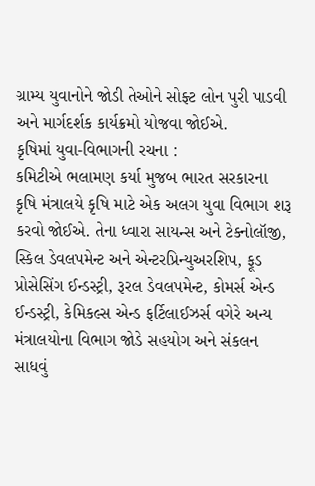ગ્રામ્ય યુવાનોને જોડી તેઓને સોફ્ટ લોન પુરી પાડવી અને માર્ગદર્શક કાર્યક્રમો યોજવા જોઈએ.
કૃષિમાં યુવા-વિભાગની રચના :
કમિટીએ ભલામણ કર્યા મુજબ ભારત સરકારના કૃષિ મંત્રાલયે કૃષિ માટે એક અલગ યુવા વિભાગ શરૂ કરવો જોઈએ. તેના ધ્વારા સાયન્સ અને ટેક્નોલૉજી, સ્કિલ ડેવલપમેન્ટ અને એન્ટરપ્રિન્યુઅરશિપ, ફૂડ પ્રોસેસિંગ ઈન્ડસ્ટ્રી, રૂરલ ડેવલપમેન્ટ, કોમર્સ એન્ડ ઈન્ડસ્ટ્રી, કેમિકલ્સ એન્ડ ફર્ટિલાઈઝર્સ વગેરે અન્ય મંત્રાલયોના વિભાગ જોડે સહયોગ અને સંકલન સાધવું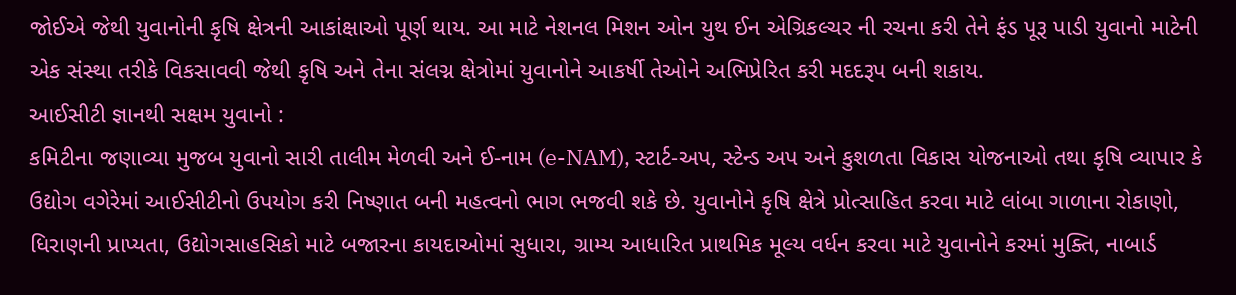જોઈએ જેથી યુવાનોની કૃષિ ક્ષેત્રની આકાંક્ષાઓ પૂર્ણ થાય. આ માટે નેશનલ મિશન ઓન યુથ ઈન એગ્રિકલ્ચર ની રચના કરી તેને ફંડ પૂરૂ પાડી યુવાનો માટેની એક સંસ્થા તરીકે વિકસાવવી જેથી કૃષિ અને તેના સંલગ્ન ક્ષેત્રોમાં યુવાનોને આકર્ષી તેઓને અભિપ્રેરિત કરી મદદરૂપ બની શકાય.
આઈસીટી જ્ઞાનથી સક્ષમ યુવાનો :
કમિટીના જણાવ્યા મુજબ યુવાનો સારી તાલીમ મેળવી અને ઈ-નામ (e-NAM), સ્ટાર્ટ-અપ, સ્ટેન્ડ અપ અને કુશળતા વિકાસ યોજનાઓ તથા કૃષિ વ્યાપાર કે ઉદ્યોગ વગેરેમાં આઈસીટીનો ઉપયોગ કરી નિષ્ણાત બની મહત્વનો ભાગ ભજવી શકે છે. યુવાનોને કૃષિ ક્ષેત્રે પ્રોત્સાહિત કરવા માટે લાંબા ગાળાના રોકાણો, ધિરાણની પ્રાપ્યતા, ઉદ્યોગસાહસિકો માટે બજારના કાયદાઓમાં સુધારા, ગ્રામ્ય આધારિત પ્રાથમિક મૂલ્ય વર્ધન કરવા માટે યુવાનોને કરમાં મુક્તિ, નાબાર્ડ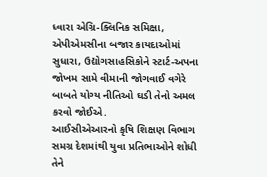ધ્વારા એગ્રિ-ક્લિનિક સમિક્ષા, એપીએમસીના બજાર કાયદાઓમાં સુધારા, ઉદ્યોગસાહસિકોને સ્ટાર્ટ-અપના જોખમ સામે વીમાની જોગવાઈ વગેરે બાબતે યોગ્ય નીતિઓ ઘડી તેનો અમલ કરવો જોઈએ.
આઈસીએઆરનો કૃષિ શિક્ષણ વિભાગ સમગ્ર દેશમાંથી યુવા પ્રતિભાઓને શોધી તેને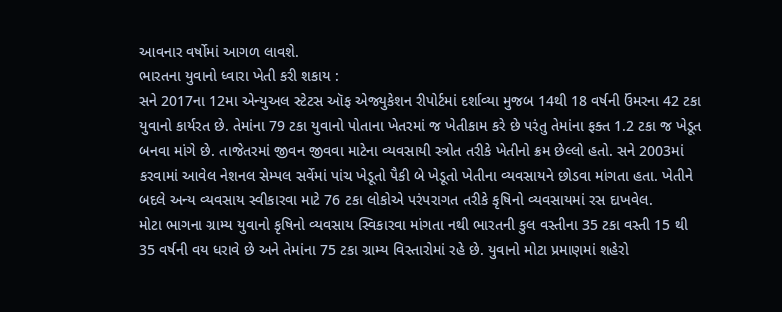આવનાર વર્ષોમાં આગળ લાવશે.
ભારતના યુવાનો ધ્વારા ખેતી કરી શકાય :
સને 2017ના 12મા એન્યુઅલ સ્ટેટસ ઑફ એજ્યુકેશન રીપોર્ટમાં દર્શાવ્યા મુજબ 14થી 18 વર્ષની ઉંમરના 42 ટકા યુવાનો કાર્યરત છે. તેમાંના 79 ટકા યુવાનો પોતાના ખેતરમાં જ ખેતીકામ કરે છે પરંતુ તેમાંના ફક્ત 1.2 ટકા જ ખેડૂત બનવા માંગે છે. તાજેતરમાં જીવન જીવવા માટેના વ્યવસાયી સ્ત્રોત તરીકે ખેતીનો ક્રમ છેલ્લો હતો. સને 2003માં કરવામાં આવેલ નેશનલ સેમ્પલ સર્વેમાં પાંચ ખેડૂતો પૈકી બે ખેડૂતો ખેતીના વ્યવસાયને છોડવા માંગતા હતા. ખેતીને બદલે અન્ય વ્યવસાય સ્વીકારવા માટે 76 ટકા લોકોએ પરંપરાગત તરીકે કૃષિનો વ્યવસાયમાં રસ દાખવેલ.
મોટા ભાગના ગ્રામ્ય યુવાનો કૃષિનો વ્યવસાય સ્વિકારવા માંગતા નથી ભારતની કુલ વસ્તીના 35 ટકા વસ્તી 15 થી 35 વર્ષની વય ધરાવે છે અને તેમાંના 75 ટકા ગ્રામ્ય વિસ્તારોમાં રહે છે. યુવાનો મોટા પ્રમાણમાં શહેરો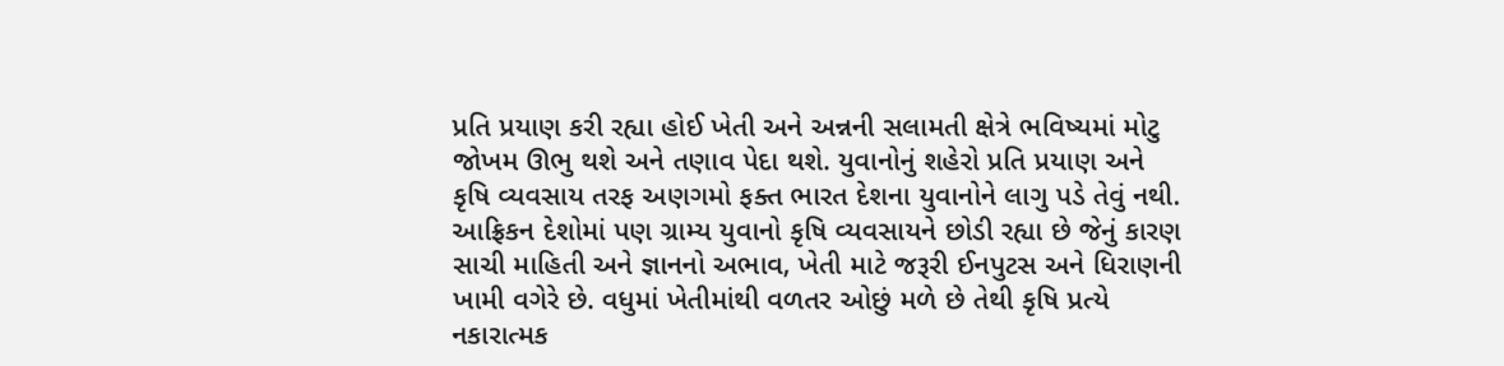પ્રતિ પ્રયાણ કરી રહ્યા હોઈ ખેતી અને અન્નની સલામતી ક્ષેત્રે ભવિષ્યમાં મોટુ જોખમ ઊભુ થશે અને તણાવ પેદા થશે. યુવાનોનું શહેરો પ્રતિ પ્રયાણ અને કૃષિ વ્યવસાય તરફ અણગમો ફક્ત ભારત દેશના યુવાનોને લાગુ પડે તેવું નથી. આફ્રિકન દેશોમાં પણ ગ્રામ્ય યુવાનો કૃષિ વ્યવસાયને છોડી રહ્યા છે જેનું કારણ સાચી માહિતી અને જ્ઞાનનો અભાવ, ખેતી માટે જરૂરી ઈનપુટસ અને ધિરાણની ખામી વગેરે છે. વધુમાં ખેતીમાંથી વળતર ઓછું મળે છે તેથી કૃષિ પ્રત્યે નકારાત્મક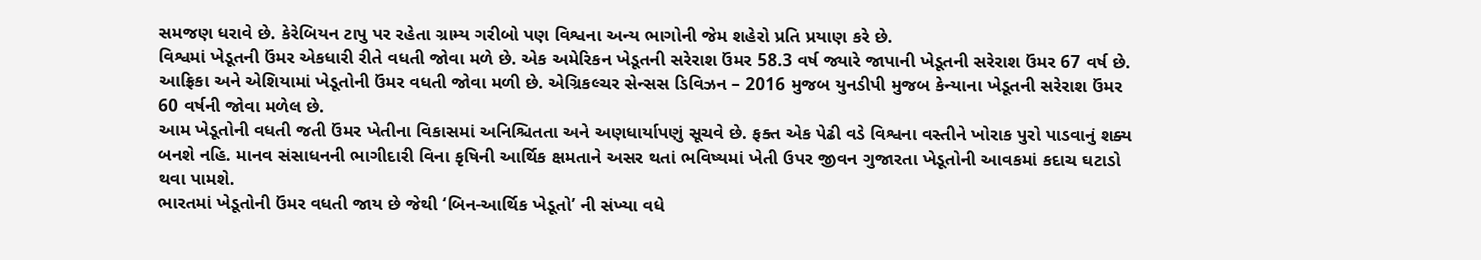સમજણ ધરાવે છે. કેરેબિયન ટાપુ પર રહેતા ગ્રામ્ય ગરીબો પણ વિશ્વના અન્ય ભાગોની જેમ શહેરો પ્રતિ પ્રયાણ કરે છે.
વિશ્વમાં ખેડૂતની ઉંમર એકધારી રીતે વધતી જોવા મળે છે. એક અમેરિકન ખેડૂતની સરેરાશ ઉંમર 58.3 વર્ષ જ્યારે જાપાની ખેડૂતની સરેરાશ ઉંમર 67 વર્ષ છે. આફ્રિકા અને એશિયામાં ખેડૂતોની ઉંમર વધતી જોવા મળી છે. એગ્રિકલ્ચર સેન્સસ ડિવિઝન – 2016 મુજબ યુનડીપી મુજબ કેન્યાના ખેડૂતની સરેરાશ ઉંમર 60 વર્ષની જોવા મળેલ છે.
આમ ખેડૂતોની વધતી જતી ઉંમર ખેતીના વિકાસમાં અનિશ્ચિતતા અને અણધાર્યાપણું સૂચવે છે. ફક્ત એક પેઢી વડે વિશ્વના વસ્તીને ખોરાક પુરો પાડવાનું શક્ય બનશે નહિ. માનવ સંસાધનની ભાગીદારી વિના કૃષિની આર્થિક ક્ષમતાને અસર થતાં ભવિષ્યમાં ખેતી ઉપર જીવન ગુજારતા ખેડૂતોની આવકમાં કદાચ ઘટાડો થવા પામશે.
ભારતમાં ખેડૂતોની ઉંમર વધતી જાય છે જેથી ‘બિન-આર્થિક ખેડૂતો’ ની સંખ્યા વધે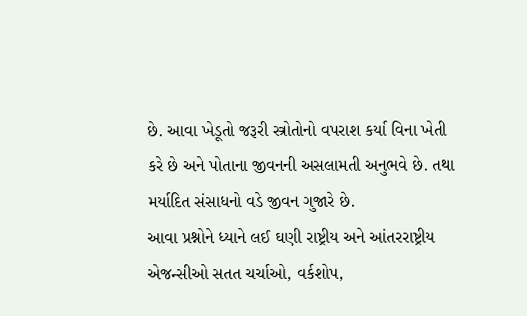છે. આવા ખેડૂતો જરૂરી સ્ત્રોતોનો વપરાશ કર્યા વિના ખેતી કરે છે અને પોતાના જીવનની અસલામતી અનુભવે છે. તથા મર્યાદિત સંસાધનો વડે જીવન ગુજારે છે.
આવા પ્રશ્નોને ધ્યાને લઈ ઘણી રાષ્ટ્રીય અને આંતરરાષ્ટ્રીય એજન્સીઓ સતત ચર્ચાઓ, વર્કશોપ,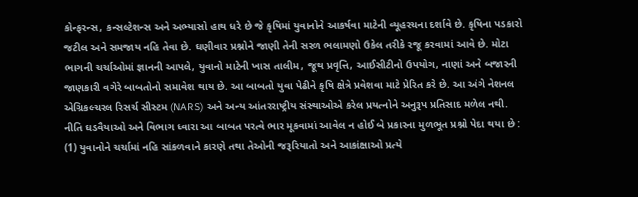કોન્ફરન્સ, કન્સલ્ટેશન્સ અને અભ્યાસો હાથ ધરે છે જે કૃષિમાં યુવાનોને આકર્ષવા માટેની વ્યૂહરચના દર્શાવે છે. કૃષિના પડકારો જટીલ અને સમજાય નહિ તેવા છે. ઘણીવાર પ્રશ્નોને જાણી તેની સરળ ભલામણો ઉકેલ તરીકે રજૂ કરવામાં આવે છે. મોટા ભાગની ચર્ચાઓમાં જ્ઞાનની આપલે, યુવાનો માટેની ખાસ તાલીમ, જૂથ પ્રવૃત્તિ, આઈસીટીનો ઉપયોગ, નાણાં અને બજારની જાણકારી વગેરે બાબતોનો સમાવેશ થાય છે. આ બાબતો યુવા પેઢીને કૃષિ ક્ષેત્રે પ્રવેશવા માટે પ્રેરિત કરે છે. આ અંગે નેશનલ એગ્રિકલ્ચરલ રિસર્ચ સીસ્ટમ (NARS) અને અન્ય આંતરરાષ્ટ્રીય સંસ્થાઓએ કરેલ પ્રયત્નોને અનુરૂપ પ્રતિસાદ મળેલ નથી.
નીતિ ઘડવૈયાઓ અને વિભાગ ધ્વારા આ બાબત પરત્વે ભાર મૂકવામાં આવેલ ન હોઈ બે પ્રકારના મુળભૂત પ્રશ્નો પેદા થયા છે :
(1) યુવાનોને ચર્ચામાં નહિ સાંકળવાને કારણે તથા તેઓની જરૂરિયાતો અને આકાંક્ષાઓ પ્રત્યે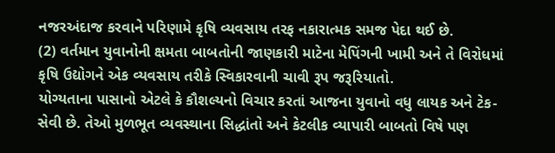નજરઅંદાજ કરવાને પરિણામે કૃષિ વ્યવસાય તરફ નકારાત્મક સમજ પેદા થઈ છે.
(2) વર્તમાન યુવાનોની ક્ષમતા બાબતોની જાણકારી માટેના મેપિંગની ખામી અને તે વિરોધમાં કૃષિ ઉદ્યોગને એક વ્યવસાય તરીકે સ્વિકારવાની ચાવી રૂપ જરૂરિયાતો.
યોગ્યતાના પાસાનો એટલે કે કૌશલ્યનો વિચાર કરતાં આજના યુવાનો વધુ લાયક અને ટેક-સેવી છે. તેઓ મુળભૂત વ્યવસ્થાના સિદ્ધાંતો અને કેટલીક વ્યાપારી બાબતો વિષે પણ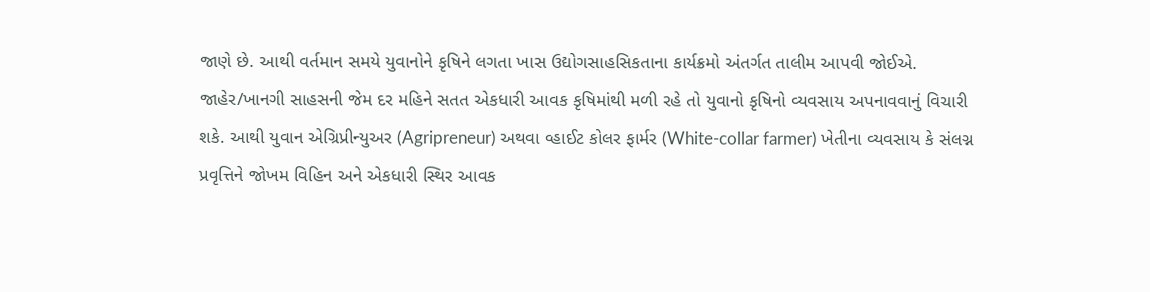જાણે છે. આથી વર્તમાન સમયે યુવાનોને કૃષિને લગતા ખાસ ઉદ્યોગસાહસિકતાના કાર્યક્રમો અંતર્ગત તાલીમ આપવી જોઈએ. જાહેર/ખાનગી સાહસની જેમ દર મહિને સતત એકધારી આવક કૃષિમાંથી મળી રહે તો યુવાનો કૃષિનો વ્યવસાય અપનાવવાનું વિચારી શકે. આથી યુવાન એગ્રિપ્રીન્યુઅર (Agripreneur) અથવા વ્હાઈટ કોલર ફાર્મર (White-collar farmer) ખેતીના વ્યવસાય કે સંલગ્ન પ્રવૃત્તિને જોખમ વિહિન અને એકધારી સ્થિર આવક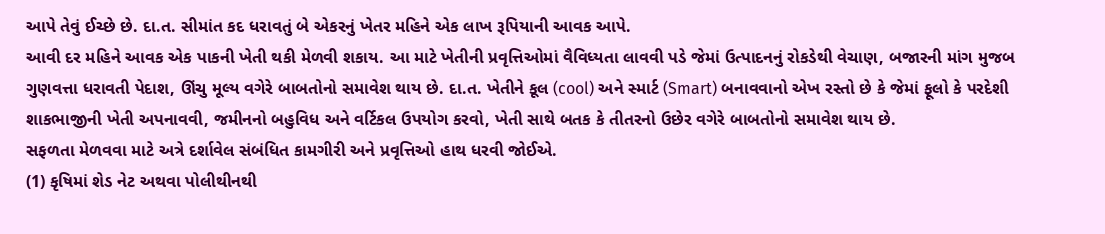આપે તેવું ઈચ્છે છે. દા.ત. સીમાંત કદ ધરાવતું બે એકરનું ખેતર મહિને એક લાખ રૂપિયાની આવક આપે.
આવી દર મહિને આવક એક પાકની ખેતી થકી મેળવી શકાય. આ માટે ખેતીની પ્રવૃત્તિઓમાં વૈવિધ્યતા લાવવી પડે જેમાં ઉત્પાદનનું રોકડેથી વેચાણ, બજારની માંગ મુજબ ગુણવત્તા ધરાવતી પેદાશ, ઊંચુ મૂલ્ય વગેરે બાબતોનો સમાવેશ થાય છે. દા.ત. ખેતીને કૂલ (cool) અને સ્માર્ટ (Smart) બનાવવાનો એખ રસ્તો છે કે જેમાં ફૂલો કે પરદેશી શાકભાજીની ખેતી અપનાવવી, જમીનનો બહુવિધ અને વર્ટિકલ ઉપયોગ કરવો, ખેતી સાથે બતક કે તીતરનો ઉછેર વગેરે બાબતોનો સમાવેશ થાય છે.
સફળતા મેળવવા માટે અત્રે દર્શાવેલ સંબંધિત કામગીરી અને પ્રવૃત્તિઓ હાથ ધરવી જોઈએ.
(1) કૃષિમાં શેડ નેટ અથવા પોલીથીનથી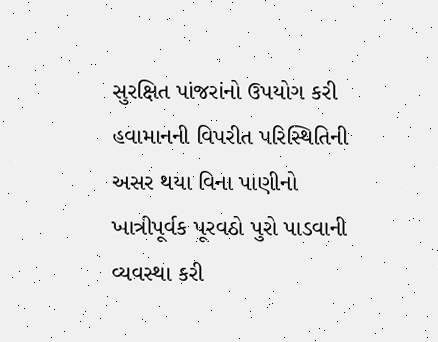સુરક્ષિત પાંજરાંનો ઉપયોગ કરી હવામાનની વિપરીત પરિસ્થિતિની અસર થયા વિના પાણીનો ખાત્રીપૂર્વક પૂરવઠો પુરો પાડવાની વ્યવસ્થા કરી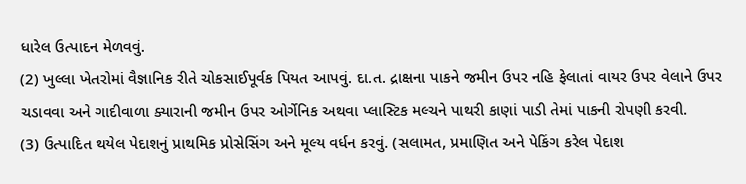ધારેલ ઉત્પાદન મેળવવું.
(2) ખુલ્લા ખેતરોમાં વૈજ્ઞાનિક રીતે ચોકસાઈપૂર્વક પિયત આપવું. દા.ત. દ્રાક્ષના પાકને જમીન ઉપર નહિ ફેલાતાં વાયર ઉપર વેલાને ઉપર ચડાવવા અને ગાદીવાળા ક્યારાની જમીન ઉપર ઓર્ગેનિક અથવા પ્લાસ્ટિક મલ્ચને પાથરી કાણાં પાડી તેમાં પાકની રોપણી કરવી.
(3) ઉત્પાદિત થયેલ પેદાશનું પ્રાથમિક પ્રોસેસિંગ અને મૂલ્ય વર્ધન કરવું. (સલામત, પ્રમાણિત અને પેકિંગ કરેલ પેદાશ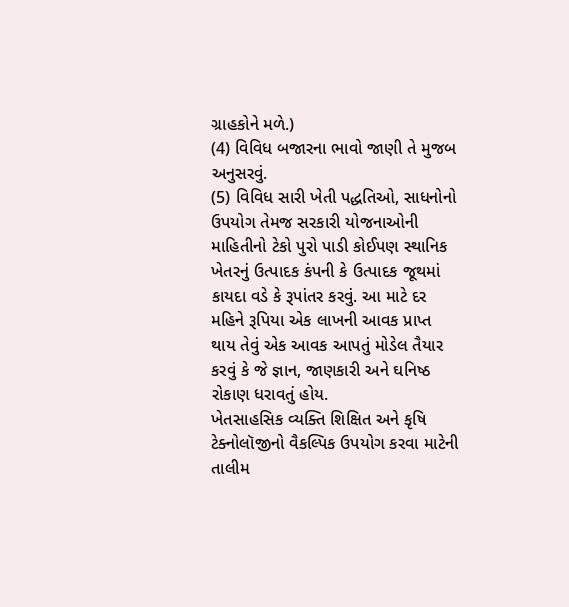ગ્રાહકોને મળે.)
(4) વિવિધ બજારના ભાવો જાણી તે મુજબ અનુસરવું.
(5) વિવિધ સારી ખેતી પદ્ધતિઓ, સાધનોનો ઉપયોગ તેમજ સરકારી યોજનાઓની માહિતીનો ટેકો પુરો પાડી કોઈપણ સ્થાનિક ખેતરનું ઉત્પાદક કંપની કે ઉત્પાદક જૂથમાં કાયદા વડે કે રૂપાંતર કરવું. આ માટે દર મહિને રૂપિયા એક લાખની આવક પ્રાપ્ત થાય તેવું એક આવક આપતું મોડેલ તૈયાર કરવું કે જે જ્ઞાન, જાણકારી અને ઘનિષ્ઠ રોકાણ ધરાવતું હોય.
ખેતસાહસિક વ્યક્તિ શિક્ષિત અને કૃષિ ટેક્નોલૉજીનો વૈકલ્પિક ઉપયોગ કરવા માટેની તાલીમ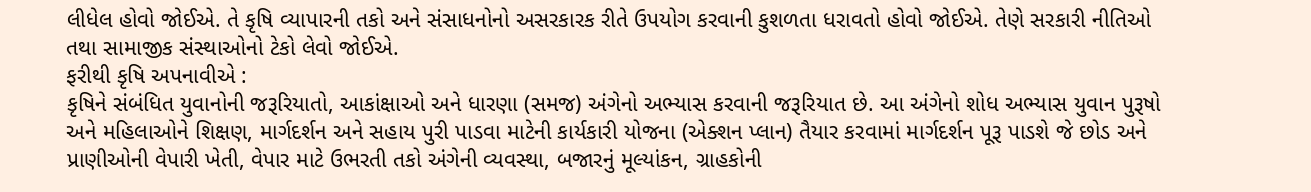લીધેલ હોવો જોઈએ. તે કૃષિ વ્યાપારની તકો અને સંસાધનોનો અસરકારક રીતે ઉપયોગ કરવાની કુશળતા ધરાવતો હોવો જોઈએ. તેણે સરકારી નીતિઓ તથા સામાજીક સંસ્થાઓનો ટેકો લેવો જોઈએ.
ફરીથી કૃષિ અપનાવીએ :
કૃષિને સંબંધિત યુવાનોની જરૂરિયાતો, આકાંક્ષાઓ અને ધારણા (સમજ) અંગેનો અભ્યાસ કરવાની જરૂરિયાત છે. આ અંગેનો શોધ અભ્યાસ યુવાન પુરૂષો અને મહિલાઓને શિક્ષણ, માર્ગદર્શન અને સહાય પુરી પાડવા માટેની કાર્યકારી યોજના (એક્શન પ્લાન) તૈયાર કરવામાં માર્ગદર્શન પૂરૂ પાડશે જે છોડ અને પ્રાણીઓની વેપારી ખેતી, વેપાર માટે ઉભરતી તકો અંગેની વ્યવસ્થા, બજારનું મૂલ્યાંકન, ગ્રાહકોની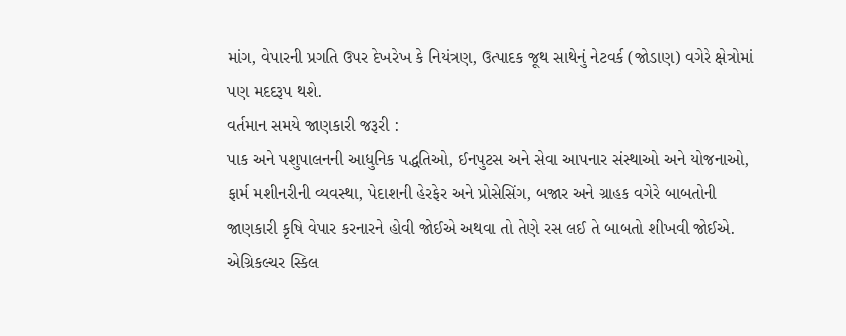માંગ, વેપારની પ્રગતિ ઉપર દેખરેખ કે નિયંત્રણ, ઉત્પાદક જૂથ સાથેનું નેટવર્ક (જોડાણ) વગેરે ક્ષેત્રોમાં પણ મદદરૂપ થશે.
વર્તમાન સમયે જાણકારી જરૂરી :
પાક અને પશુપાલનની આધુનિક પદ્ધતિઓ, ઈનપુટસ અને સેવા આપનાર સંસ્થાઓ અને યોજનાઓ, ફાર્મ મશીનરીની વ્યવસ્થા, પેદાશની હેરફેર અને પ્રોસેસિંગ, બજાર અને ગ્રાહક વગેરે બાબતોની જાણકારી કૃષિ વેપાર કરનારને હોવી જોઈએ અથવા તો તેણે રસ લઈ તે બાબતો શીખવી જોઈએ. એગ્રિકલ્ચર સ્કિલ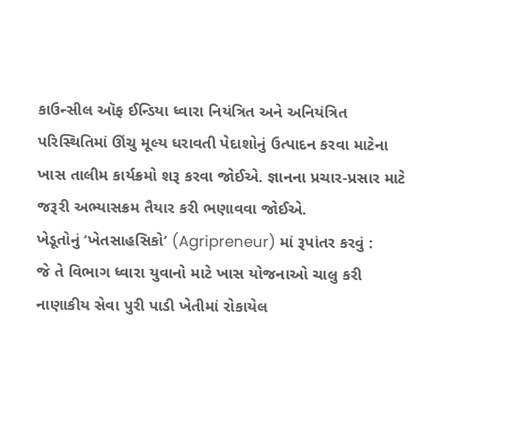કાઉન્સીલ ઑફ ઈન્ડિયા ધ્વારા નિયંત્રિત અને અનિયંત્રિત પરિસ્થિતિમાં ઊંચુ મૂલ્ય ધરાવતી પેદાશોનું ઉત્પાદન કરવા માટેના ખાસ તાલીમ કાર્યક્રમો શરૂ કરવા જોઈએ. જ્ઞાનના પ્રચાર-પ્રસાર માટે જરૂરી અભ્યાસક્રમ તૈયાર કરી ભણાવવા જોઈએ.
ખેડૂતોનું ‘ખેતસાહસિકો’ (Agripreneur) માં રૂપાંતર કરવું :
જે તે વિભાગ ધ્વારા યુવાનો માટે ખાસ યોજનાઓ ચાલુ કરી નાણાકીય સેવા પુરી પાડી ખેતીમાં રોકાયેલ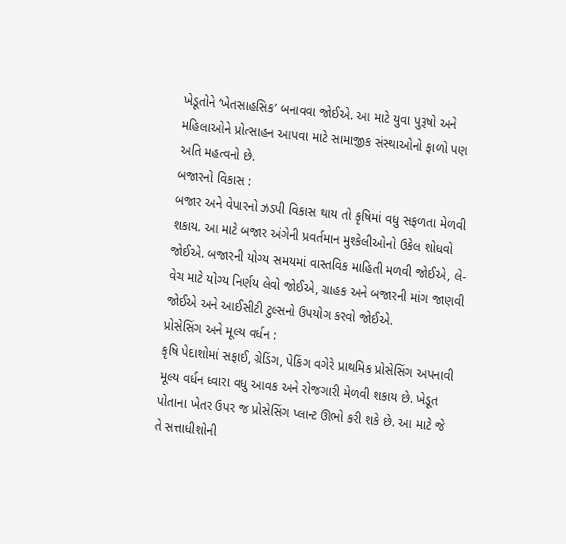ખેડૂતોને ‘ખેતસાહસિક’ બનાવવા જોઈએ. આ માટે યુવા પુરૂષો અને મહિલાઓને પ્રોત્સાહન આપવા માટે સામાજીક સંસ્થાઓનો ફાળો પણ અતિ મહત્વનો છે.
બજારનો વિકાસ :
બજાર અને વેપારનો ઝડપી વિકાસ થાય તો કૃષિમાં વધુ સફળતા મેળવી શકાય. આ માટે બજાર અંગેની પ્રવર્તમાન મુશ્કેલીઓનો ઉકેલ શોધવો જોઈએ. બજારની યોગ્ય સમયમાં વાસ્તવિક માહિતી મળવી જોઈએ, લે-વેચ માટે યોગ્ય નિર્ણય લેવો જોઈએ, ગ્રાહક અને બજારની માંગ જાણવી જોઈએ અને આઈસીટી ટુલ્સનો ઉપયોગ કરવો જોઈએ.
પ્રોસેસિંગ અને મૂલ્ય વર્ધન :
કૃષિ પેદાશોમાં સફાઈ, ગ્રેડિંગ, પેકિંગ વગેરે પ્રાથમિક પ્રોસેસિંગ અપનાવી મૂલ્ય વર્ધન ધ્વારા વધુ આવક અને રોજગારી મેળવી શકાય છે. ખેડૂત પોતાના ખેતર ઉપર જ પ્રોસેસિંગ પ્લાન્ટ ઊભો કરી શકે છે. આ માટે જે તે સત્તાધીશોની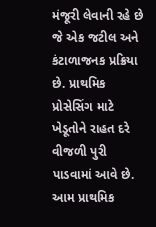મંજૂરી લેવાની રહે છે જે એક જટીલ અને કંટાળાજનક પ્રક્રિયા છે. પ્રાથમિક પ્રોસેસિંગ માટે ખેડૂતોને રાહત દરે વીજળી પુરી પાડવામાં આવે છે. આમ પ્રાથમિક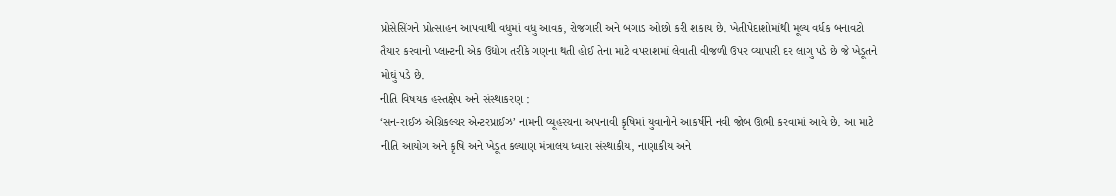પ્રોસેસિંગને પ્રોત્સાહન આપવાથી વધુમાં વધુ આવક, રોજગારી અને બગાડ ઓછો કરી શકાય છે. ખેતીપેદાશોમાંથી મૂલ્ય વર્ધક બનાવટો તૈયાર કરવાનો પ્લાન્ટની એક ઉદ્યોગ તરીકે ગણના થતી હોઈ તેના માટે વપરાશમાં લેવાતી વીજળી ઉપર વ્યાપારી દર લાગુ પડે છે જે ખેડૂતને મોઘું પડે છે.
નીતિ વિષયક હસ્તક્ષેપ અને સંસ્થાકરણ :
‘સન-રાઈઝ એગ્રિકલ્ચર એન્ટરપ્રાઈઝ’ નામની વ્યૂહરચના અપનાવી કૃષિમાં યુવાનોને આકર્ષીને નવી જોબ ઊભી કરવામાં આવે છે. આ માટે નીતિ આયોગ અને કૃષિ અને ખેડૂત કલ્યાણ મંત્રાલય ધ્વારા સંસ્થાકીય, નાણાકીય અને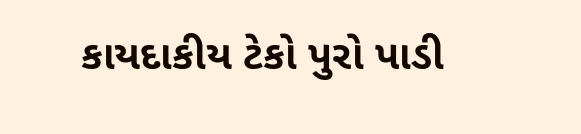કાયદાકીય ટેકો પુરો પાડી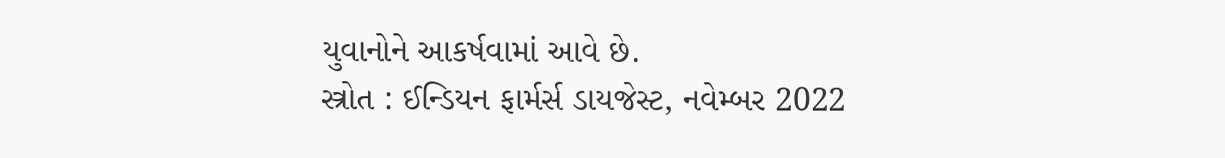યુવાનોને આકર્ષવામાં આવે છે.
સ્ત્રોત : ઈન્ડિયન ફાર્મર્સ ડાયજેસ્ટ, નવેમ્બર 2022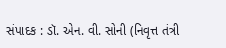સંપાદક : ડૉ. એન. વી. સોની (નિવૃત્ત તંત્રી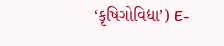‘કૃષિગોવિદ્યા’) E-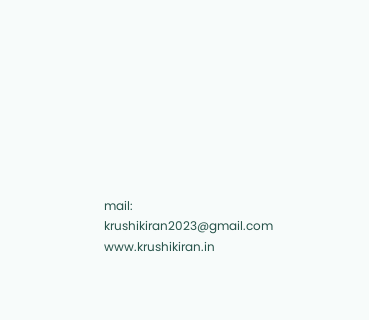mail: krushikiran2023@gmail.com
www.krushikiran.in